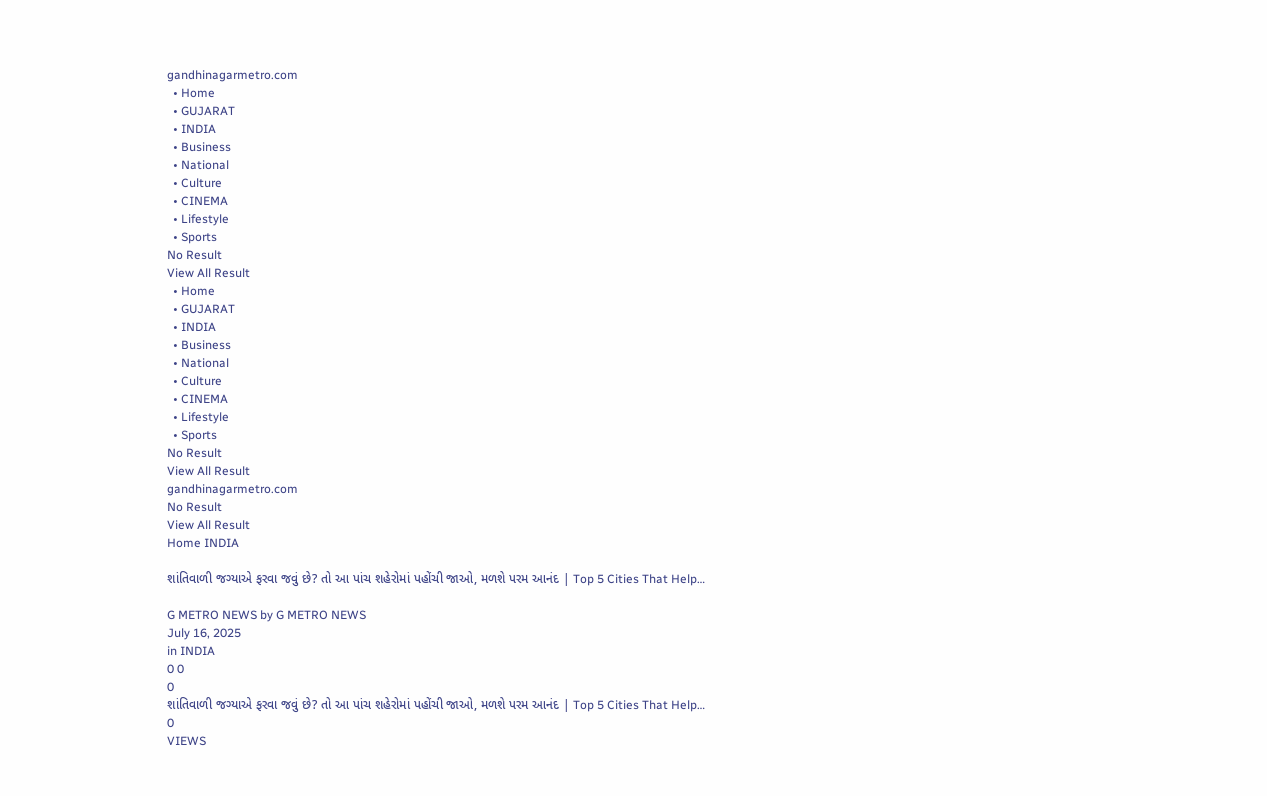gandhinagarmetro.com
  • Home
  • GUJARAT
  • INDIA
  • Business
  • National
  • Culture
  • CINEMA
  • Lifestyle
  • Sports
No Result
View All Result
  • Home
  • GUJARAT
  • INDIA
  • Business
  • National
  • Culture
  • CINEMA
  • Lifestyle
  • Sports
No Result
View All Result
gandhinagarmetro.com
No Result
View All Result
Home INDIA

શાંતિવાળી જગ્યાએ ફરવા જવું છે? તો આ પાંચ શહેરોમાં પહોંચી જાઓ, મળશે પરમ આનંદ | Top 5 Cities That Help…

G METRO NEWS by G METRO NEWS
July 16, 2025
in INDIA
0 0
0
શાંતિવાળી જગ્યાએ ફરવા જવું છે? તો આ પાંચ શહેરોમાં પહોંચી જાઓ, મળશે પરમ આનંદ | Top 5 Cities That Help…
0
VIEWS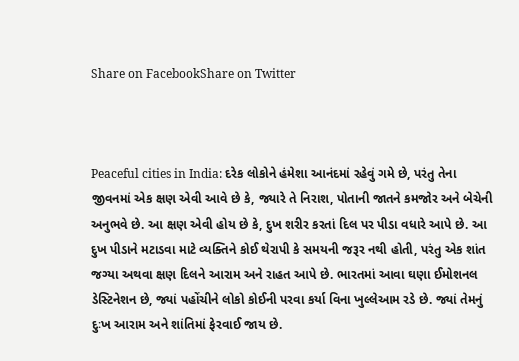Share on FacebookShare on Twitter



Peaceful cities in India: દરેક લોકોને હંમેશા આનંદમાં રહેવું ગમે છે, પરંતુ તેના જીવનમાં એક ક્ષણ એવી આવે છે કે, જ્યારે તે નિરાશ, પોતાની જાતને કમજોર અને બેચેની અનુભવે છે. આ ક્ષણ એવી હોય છે કે, દુખ શરીર કરતાં દિલ પર પીડા વધારે આપે છે. આ દુખ પીડાને મટાડવા માટે વ્યક્તિને કોઈ થેરાપી કે સમયની જરૂર નથી હોતી, પરંતુ એક શાંત જગ્યા અથવા ક્ષણ દિલને આરામ અને રાહત આપે છે. ભારતમાં આવા ઘણા ઈમોશનલ ડેસ્ટિનેશન છે, જ્યાં પહોંચીને લોકો કોઈની પરવા કર્યા વિના ખુલ્લેઆમ રડે છે. જ્યાં તેમનું દુઃખ આરામ અને શાંતિમાં ફેરવાઈ જાય છે.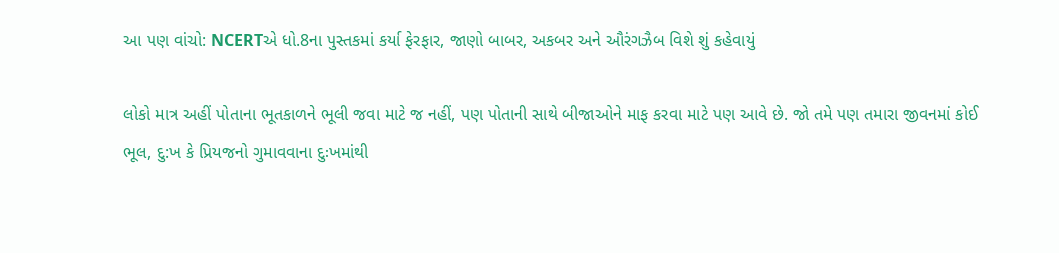આ પણ વાંચો: NCERTએ ધો.8ના પુસ્તકમાં કર્યા ફેરફાર, જાણો બાબર, અકબર અને ઔરંગઝૈબ વિશે શું કહેવાયું

લોકો માત્ર અહીં પોતાના ભૂતકાળને ભૂલી જવા માટે જ નહીં, પણ પોતાની સાથે બીજાઓને માફ કરવા માટે પણ આવે છે. જો તમે પણ તમારા જીવનમાં કોઈ ભૂલ, દુ:ખ કે પ્રિયજનો ગુમાવવાના દુઃખમાંથી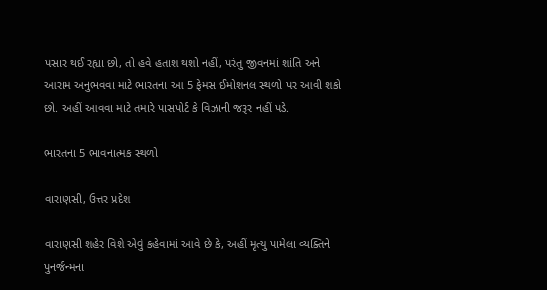પસાર થઈ રહ્યા છો, તો હવે હતાશ થશો નહીં, પરંતુ જીવનમાં શાંતિ અને આરામ અનુભવવા માટે ભારતના આ 5 ફેમસ ઈમોશનલ સ્થળો પર આવી શકો છો. અહીં આવવા માટે તમારે પાસપોર્ટ કે વિઝાની જરૂર નહીં પડે.

ભારતના 5 ભાવનાત્મક સ્થળો

વારાણસી, ઉત્તર પ્રદેશ

વારાણસી શહેર વિશે એવું કહેવામાં આવે છે કે, અહીં મૃત્યુ પામેલા વ્યક્તિને પુનર્જન્મના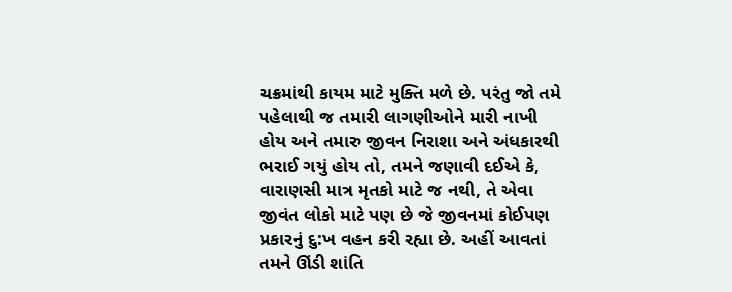ચક્રમાંથી કાયમ માટે મુક્તિ મળે છે. પરંતુ જો તમે પહેલાથી જ તમારી લાગણીઓને મારી નાખી હોય અને તમારુ જીવન નિરાશા અને અંધકારથી ભરાઈ ગયું હોય તો, તમને જણાવી દઈએ કે, વારાણસી માત્ર મૃતકો માટે જ નથી, તે એવા જીવંત લોકો માટે પણ છે જે જીવનમાં કોઈપણ પ્રકારનું દુ:ખ વહન કરી રહ્યા છે. અહીં આવતાં તમને ઊંડી શાંતિ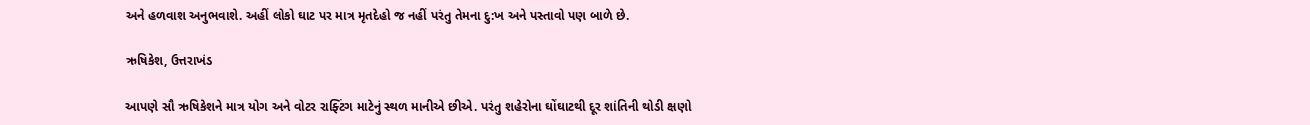અને હળવાશ અનુભવાશે. અહીં લોકો ઘાટ પર માત્ર મૃતદેહો જ નહીં પરંતુ તેમના દુ:ખ અને પસ્તાવો પણ બાળે છે.

ઋષિકેશ, ઉત્તરાખંડ

આપણે સૌ ઋષિકેશને માત્ર યોગ અને વોટર રાફ્ટિંગ માટેનું સ્થળ માનીએ છીએ. પરંતુ શહેરોના ઘોંઘાટથી દૂર શાંતિની થોડી ક્ષણો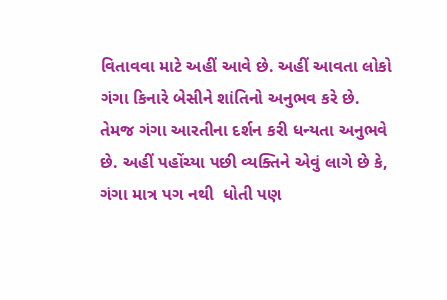વિતાવવા માટે અહીં આવે છે. અહીં આવતા લોકો ગંગા કિનારે બેસીને શાંતિનો અનુભવ કરે છે. તેમજ ગંગા આરતીના દર્શન કરી ધન્યતા અનુભવે છે. અહીં પહોંચ્યા પછી વ્યક્તિને એવું લાગે છે કે, ગંગા માત્ર પગ નથી  ધોતી પણ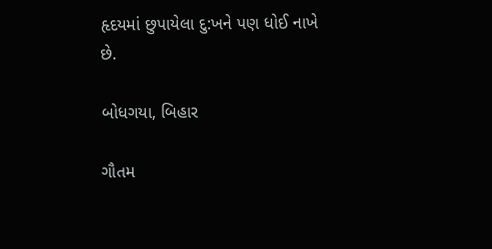હૃદયમાં છુપાયેલા દુ:ખને પણ ધોઈ નાખે છે.

બોધગયા, બિહાર

ગૌતમ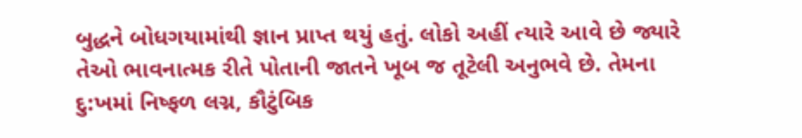બુદ્ધને બોધગયામાંથી જ્ઞાન પ્રાપ્ત થયું હતું. લોકો અહીં ત્યારે આવે છે જ્યારે તેઓ ભાવનાત્મક રીતે પોતાની જાતને ખૂબ જ તૂટેલી અનુભવે છે. તેમના દુ:ખમાં નિષ્ફળ લગ્ન, કૌટુંબિક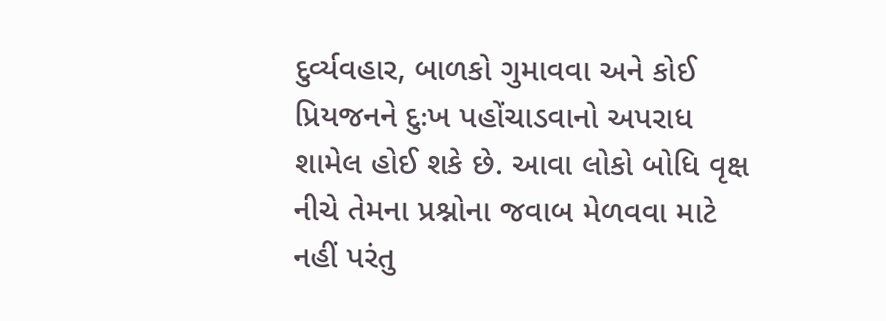દુર્વ્યવહાર, બાળકો ગુમાવવા અને કોઈ પ્રિયજનને દુઃખ પહોંચાડવાનો અપરાધ શામેલ હોઈ શકે છે. આવા લોકો બોધિ વૃક્ષ નીચે તેમના પ્રશ્નોના જવાબ મેળવવા માટે નહીં પરંતુ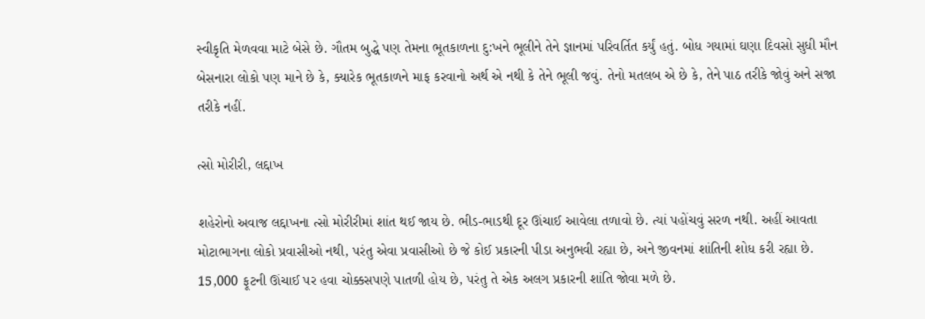સ્વીકૃતિ મેળવવા માટે બેસે છે. ગૌતમ બુદ્ધે પણ તેમના ભૂતકાળના દુ:ખને ભૂલીને તેને જ્ઞાનમાં પરિવર્તિત કર્યું હતું. બોધ ગયામાં ઘણા દિવસો સુધી મૌન બેસનારા લોકો પણ માને છે કે, ક્યારેક ભૂતકાળને માફ કરવાનો અર્થ એ નથી કે તેને ભૂલી જવું. તેનો મતલબ એ છે કે, તેને પાઠ તરીકે જોવું અને સજા તરીકે નહીં.

ત્સો મોરીરી, લદ્દાખ

શહેરોનો અવાજ લદ્દાખના ત્સો મોરીરીમાં શાંત થઈ જાય છે. ભીડ-ભાડથી દૂર ઊંચાઈ આવેલા તળાવો છે. ત્યાં પહોંચવું સરળ નથી. અહીં આવતા મોટાભાગના લોકો પ્રવાસીઓ નથી, પરંતુ એવા પ્રવાસીઓ છે જે કોઈ પ્રકારની પીડા અનુભવી રહ્યા છે, અને જીવનમાં શાંતિની શોધ કરી રહ્યા છે. 15,000 ફૂટની ઊંચાઈ પર હવા ચોક્કસપણે પાતળી હોય છે, પરંતુ તે એક અલગ પ્રકારની શાંતિ જોવા મળે છે.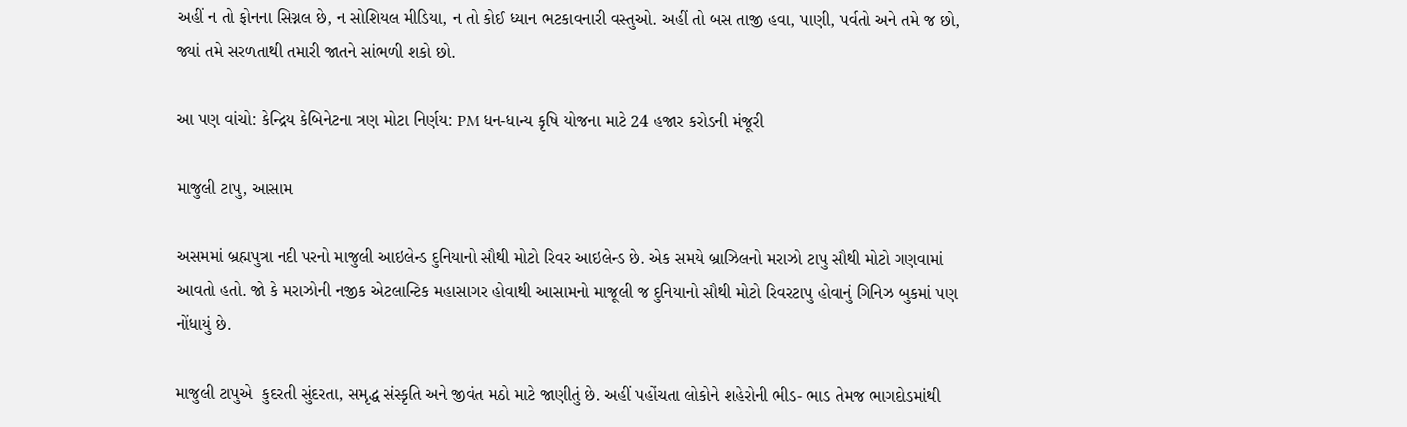અહીં ન તો ફોનના સિગ્નલ છે, ન સોશિયલ મીડિયા, ન તો કોઈ ધ્યાન ભટકાવનારી વસ્તુઓ. અહીં તો બસ તાજી હવા, પાણી, પર્વતો અને તમે જ છો, જ્યાં તમે સરળતાથી તમારી જાતને સાંભળી શકો છો.

આ પણ વાંચો: કેન્દ્રિય કેબિનેટના ત્રણ મોટા નિર્ણય: PM ધન-ધાન્ય કૃષિ યોજના માટે 24 હજાર કરોડની મંજૂરી

માજુલી ટાપુ, આસામ

અસમમાં બ્રહ્મપુત્રા નદી પરનો માજુલી આઇલેન્ડ દુનિયાનો સૌથી મોટો રિવર આઇલેન્ડ છે. એક સમયે બ્રાઝિલનો મરાઝો ટાપુ સૌથી મોટો ગણવામાં આવતો હતો. જો કે મરાઝોની નજીક એટલાન્ટિક મહાસાગર હોવાથી આસામનો માજૂલી જ દુનિયાનો સૌથી મોટો રિવરટાપુ હોવાનું ગિનિઝ બુકમાં પણ નોંધાયું છે.

માજુલી ટાપુએ  કુદરતી સુંદરતા, સમૃદ્ધ સંસ્કૃતિ અને જીવંત મઠો માટે જાણીતું છે. અહીં પહોંચતા લોકોને શહેરોની ભીડ- ભાડ તેમજ ભાગદોડમાંથી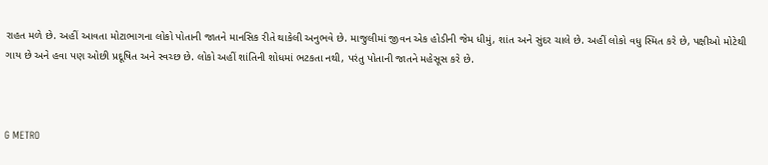રાહત મળે છે. અહીં આવતા મોટાભાગના લોકો પોતાની જાતને માનસિક રીતે થાકેલી અનુભવે છે. માજુલીમાં જીવન એક હોડીની જેમ ધીમું, શાંત અને સુંદર ચાલે છે. અહીં લોકો વધુ સ્મિત કરે છે, પક્ષીઓ મોટેથી ગાય છે અને હવા પણ ઓછી પ્રદૂષિત અને સ્વચ્છ છે. લોકો અહીં શાંતિની શોધમાં ભટકતા નથી, પરંતુ પોતાની જાતને મહેસૂસ કરે છે.



G METRO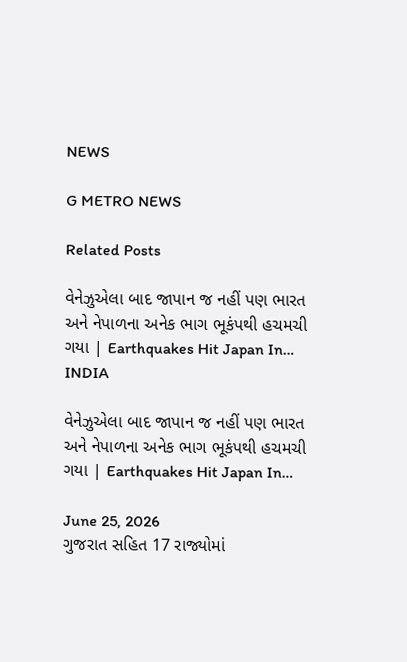NEWS

G METRO NEWS

Related Posts

વેનેઝુએલા બાદ જાપાન જ નહીં પણ ભારત અને નેપાળના અનેક ભાગ ભૂકંપથી હચમચી ગયા | Earthquakes Hit Japan In…
INDIA

વેનેઝુએલા બાદ જાપાન જ નહીં પણ ભારત અને નેપાળના અનેક ભાગ ભૂકંપથી હચમચી ગયા | Earthquakes Hit Japan In…

June 25, 2026
ગુજરાત સહિત 17 રાજ્યોમાં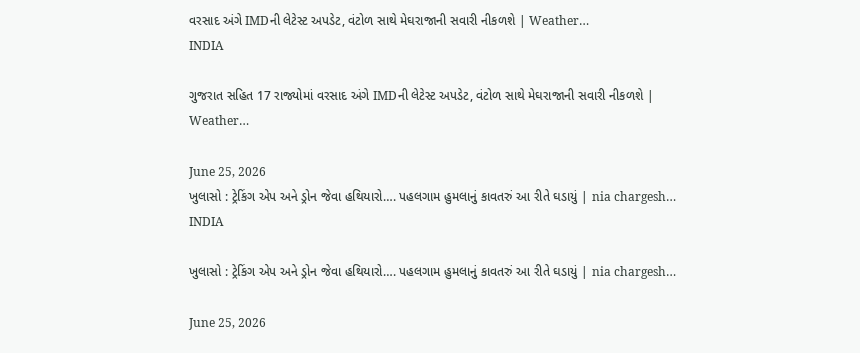વરસાદ અંગે IMDની લેટેસ્ટ અપડેટ, વંટોળ સાથે મેઘરાજાની સવારી નીકળશે | Weather…
INDIA

ગુજરાત સહિત 17 રાજ્યોમાં વરસાદ અંગે IMDની લેટેસ્ટ અપડેટ, વંટોળ સાથે મેઘરાજાની સવારી નીકળશે | Weather…

June 25, 2026
ખુલાસો : ટ્રેકિંગ એપ અને ડ્રોન જેવા હથિયારો…. પહલગામ હુમલાનું કાવતરું આ રીતે ઘડાયું | nia chargesh…
INDIA

ખુલાસો : ટ્રેકિંગ એપ અને ડ્રોન જેવા હથિયારો…. પહલગામ હુમલાનું કાવતરું આ રીતે ઘડાયું | nia chargesh…

June 25, 2026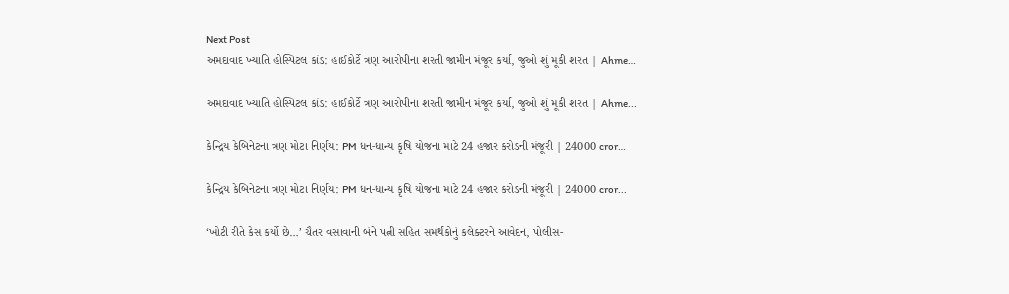Next Post
અમદાવાદ ખ્યાતિ હોસ્પિટલ કાંડ: હાઈકોર્ટે ત્રણ આરોપીના શરતી જામીન મંજૂર કર્યા, જુઓ શું મૂકી શરત | Ahme…

અમદાવાદ ખ્યાતિ હોસ્પિટલ કાંડ: હાઈકોર્ટે ત્રણ આરોપીના શરતી જામીન મંજૂર કર્યા, જુઓ શું મૂકી શરત | Ahme...

કેન્દ્રિય કેબિનેટના ત્રણ મોટા નિર્ણય: PM ધન-ધાન્ય કૃષિ યોજના માટે 24 હજાર કરોડની મંજૂરી | 24000 cror…

કેન્દ્રિય કેબિનેટના ત્રણ મોટા નિર્ણય: PM ધન-ધાન્ય કૃષિ યોજના માટે 24 હજાર કરોડની મંજૂરી | 24000 cror...

‘ખોટી રીતે કેસ કર્યો છે…’ ચૈતર વસાવાની બંને પત્ની સહિત સમર્થકોનું કલેક્ટરને આવેદન, પોલીસ-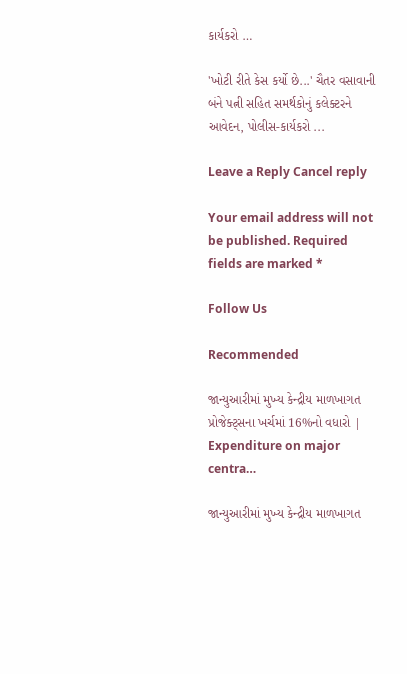કાર્યકરો …

'ખોટી રીતે કેસ કર્યો છે...' ચૈતર વસાવાની બંને પત્ની સહિત સમર્થકોનું કલેક્ટરને આવેદન, પોલીસ-કાર્યકરો ...

Leave a Reply Cancel reply

Your email address will not be published. Required fields are marked *

Follow Us

Recommended

જાન્યુઆરીમાં મુખ્ય કેન્દ્રીય માળખાગત પ્રોજેક્ટ્સના ખર્ચમાં 16%નો વધારો | Expenditure on major centra…

જાન્યુઆરીમાં મુખ્ય કેન્દ્રીય માળખાગત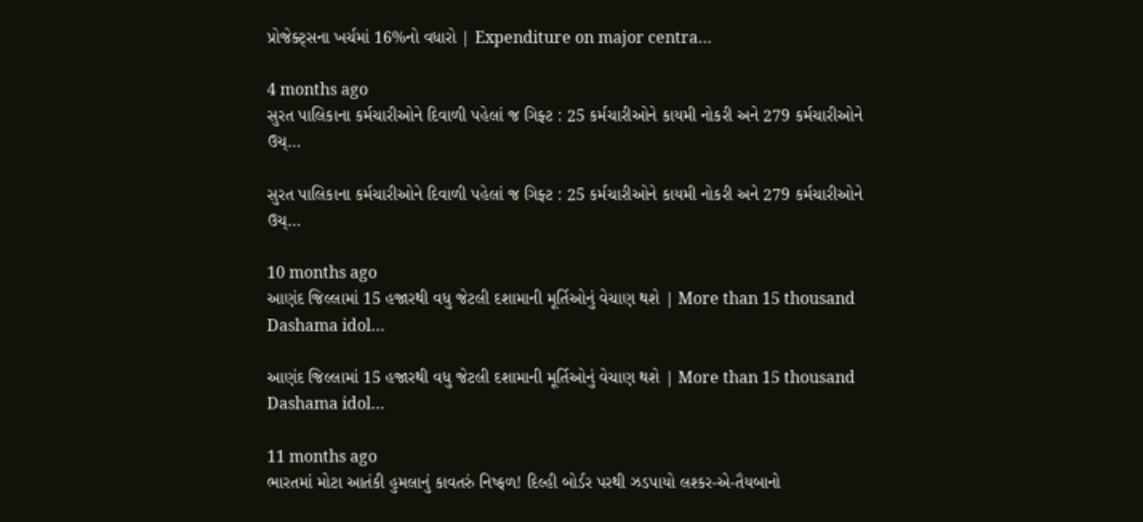પ્રોજેક્ટ્સના ખર્ચમાં 16%નો વધારો | Expenditure on major centra…

4 months ago
સુરત પાલિકાના કર્મચારીઓને દિવાળી પહેલાં જ ગિફ્ટ : 25 કર્મચારીઓને કાયમી નોકરી અને 279 કર્મચારીઓને ઉચ્…

સુરત પાલિકાના કર્મચારીઓને દિવાળી પહેલાં જ ગિફ્ટ : 25 કર્મચારીઓને કાયમી નોકરી અને 279 કર્મચારીઓને ઉચ્…

10 months ago
આણંદ જિલ્લામાં 15 હજારથી વધુ જેટલી દશામાની મૂર્તિઓનું વેચાણ થશે | More than 15 thousand Dashama idol…

આણંદ જિલ્લામાં 15 હજારથી વધુ જેટલી દશામાની મૂર્તિઓનું વેચાણ થશે | More than 15 thousand Dashama idol…

11 months ago
ભારતમાં મોટા આતંકી હુમલાનું કાવતરું નિષ્ફળ! દિલ્હી બોર્ડર પરથી ઝડપાયો લશ્કર-એ-તૈયબાનો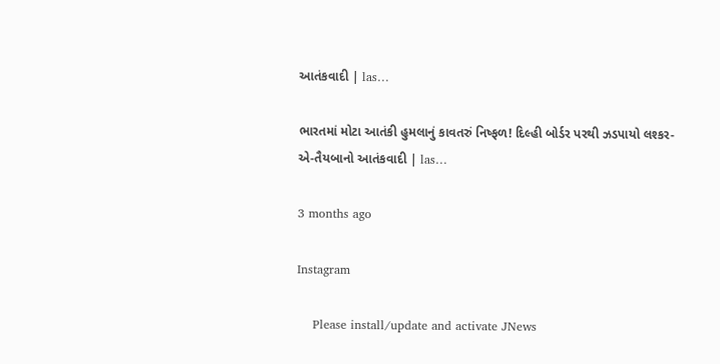આતંકવાદી | las…

ભારતમાં મોટા આતંકી હુમલાનું કાવતરું નિષ્ફળ! દિલ્હી બોર્ડર પરથી ઝડપાયો લશ્કર-એ-તૈયબાનો આતંકવાદી | las…

3 months ago

Instagram

    Please install/update and activate JNews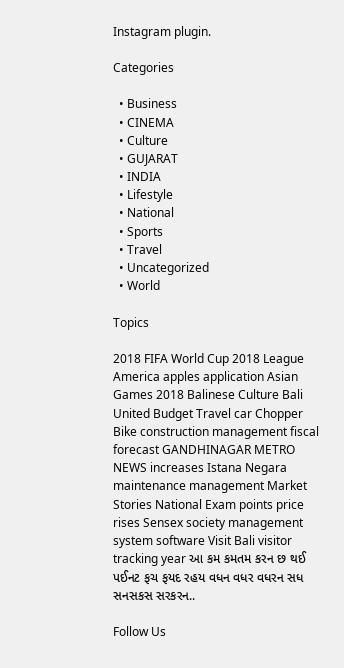Instagram plugin.

Categories

  • Business
  • CINEMA
  • Culture
  • GUJARAT
  • INDIA
  • Lifestyle
  • National
  • Sports
  • Travel
  • Uncategorized
  • World

Topics

2018 FIFA World Cup 2018 League America apples application Asian Games 2018 Balinese Culture Bali United Budget Travel car Chopper Bike construction management fiscal forecast GANDHINAGAR METRO NEWS increases Istana Negara maintenance management Market Stories National Exam points price rises Sensex society management system software Visit Bali visitor tracking year આ કમ કમતમ કરન છ થઈ પઈનટ ફચ ફયદ રહય વધન વધર વધરન સધ સનસકસ સરકરન..

Follow Us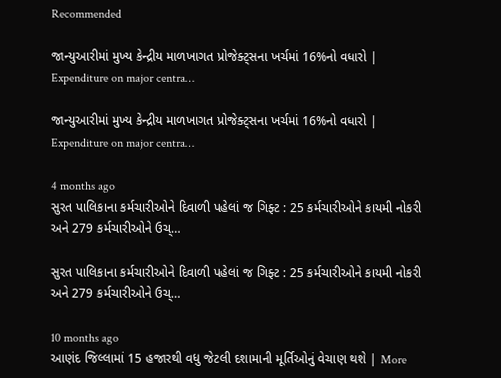Recommended

જાન્યુઆરીમાં મુખ્ય કેન્દ્રીય માળખાગત પ્રોજેક્ટ્સના ખર્ચમાં 16%નો વધારો | Expenditure on major centra…

જાન્યુઆરીમાં મુખ્ય કેન્દ્રીય માળખાગત પ્રોજેક્ટ્સના ખર્ચમાં 16%નો વધારો | Expenditure on major centra…

4 months ago
સુરત પાલિકાના કર્મચારીઓને દિવાળી પહેલાં જ ગિફ્ટ : 25 કર્મચારીઓને કાયમી નોકરી અને 279 કર્મચારીઓને ઉચ્…

સુરત પાલિકાના કર્મચારીઓને દિવાળી પહેલાં જ ગિફ્ટ : 25 કર્મચારીઓને કાયમી નોકરી અને 279 કર્મચારીઓને ઉચ્…

10 months ago
આણંદ જિલ્લામાં 15 હજારથી વધુ જેટલી દશામાની મૂર્તિઓનું વેચાણ થશે | More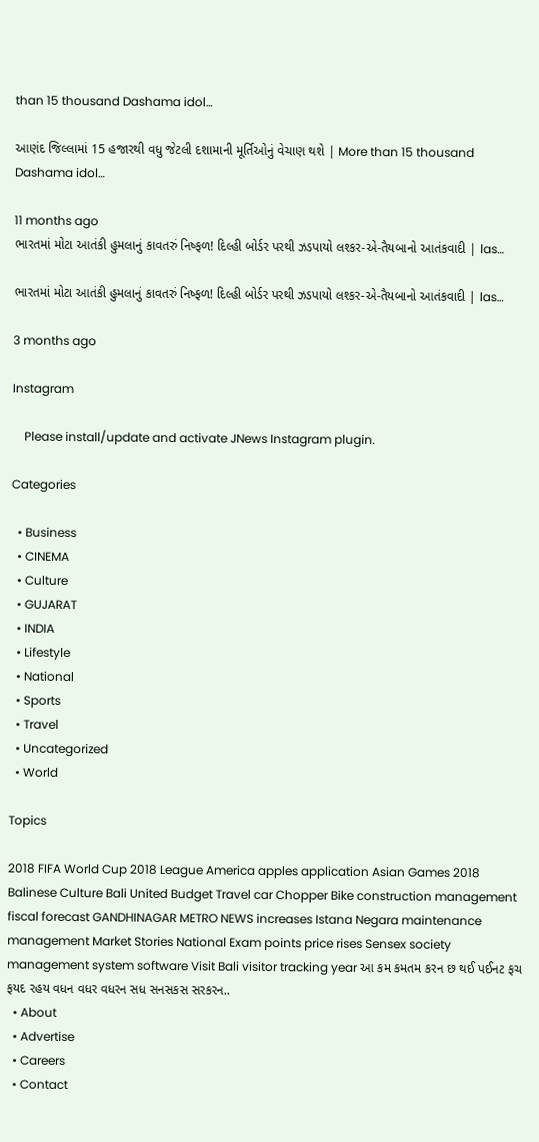than 15 thousand Dashama idol…

આણંદ જિલ્લામાં 15 હજારથી વધુ જેટલી દશામાની મૂર્તિઓનું વેચાણ થશે | More than 15 thousand Dashama idol…

11 months ago
ભારતમાં મોટા આતંકી હુમલાનું કાવતરું નિષ્ફળ! દિલ્હી બોર્ડર પરથી ઝડપાયો લશ્કર-એ-તૈયબાનો આતંકવાદી | las…

ભારતમાં મોટા આતંકી હુમલાનું કાવતરું નિષ્ફળ! દિલ્હી બોર્ડર પરથી ઝડપાયો લશ્કર-એ-તૈયબાનો આતંકવાદી | las…

3 months ago

Instagram

    Please install/update and activate JNews Instagram plugin.

Categories

  • Business
  • CINEMA
  • Culture
  • GUJARAT
  • INDIA
  • Lifestyle
  • National
  • Sports
  • Travel
  • Uncategorized
  • World

Topics

2018 FIFA World Cup 2018 League America apples application Asian Games 2018 Balinese Culture Bali United Budget Travel car Chopper Bike construction management fiscal forecast GANDHINAGAR METRO NEWS increases Istana Negara maintenance management Market Stories National Exam points price rises Sensex society management system software Visit Bali visitor tracking year આ કમ કમતમ કરન છ થઈ પઈનટ ફચ ફયદ રહય વધન વધર વધરન સધ સનસકસ સરકરન..
  • About
  • Advertise
  • Careers
  • Contact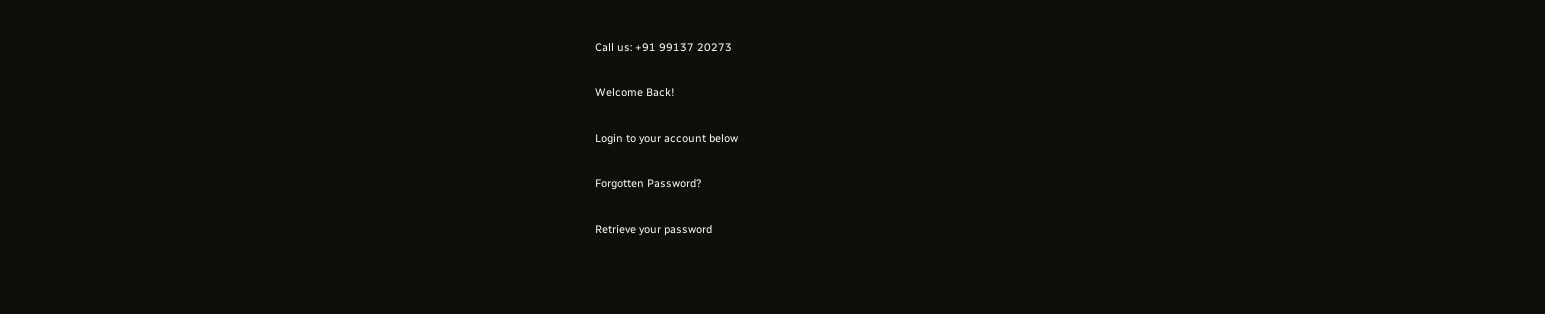Call us: +91 99137 20273

Welcome Back!

Login to your account below

Forgotten Password?

Retrieve your password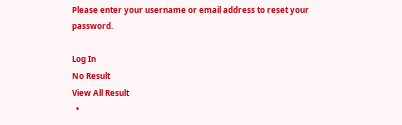Please enter your username or email address to reset your password.

Log In
No Result
View All Result
  •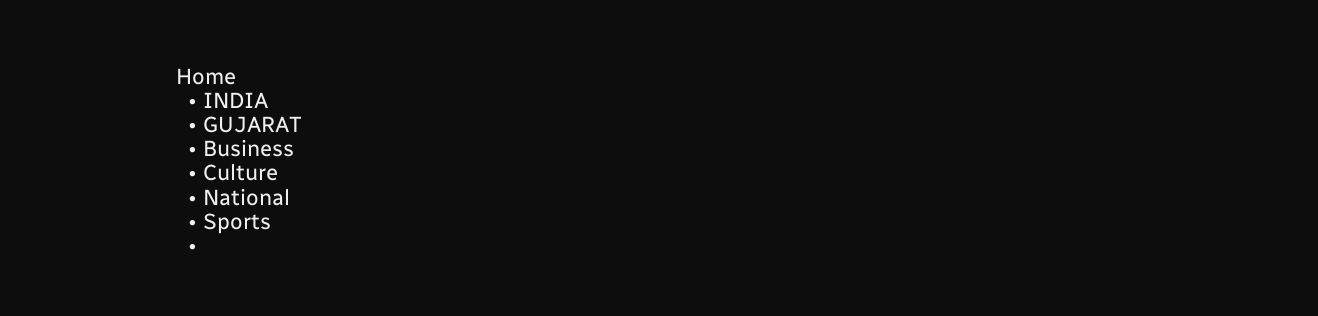Home
  • INDIA
  • GUJARAT
  • Business
  • Culture
  • National
  • Sports
  •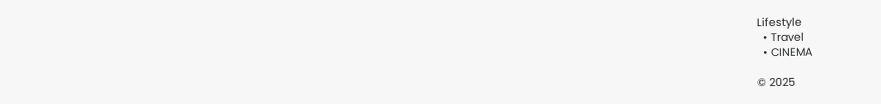Lifestyle
  • Travel
  • CINEMA

© 2025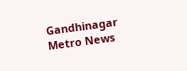Gandhinagar Metro News